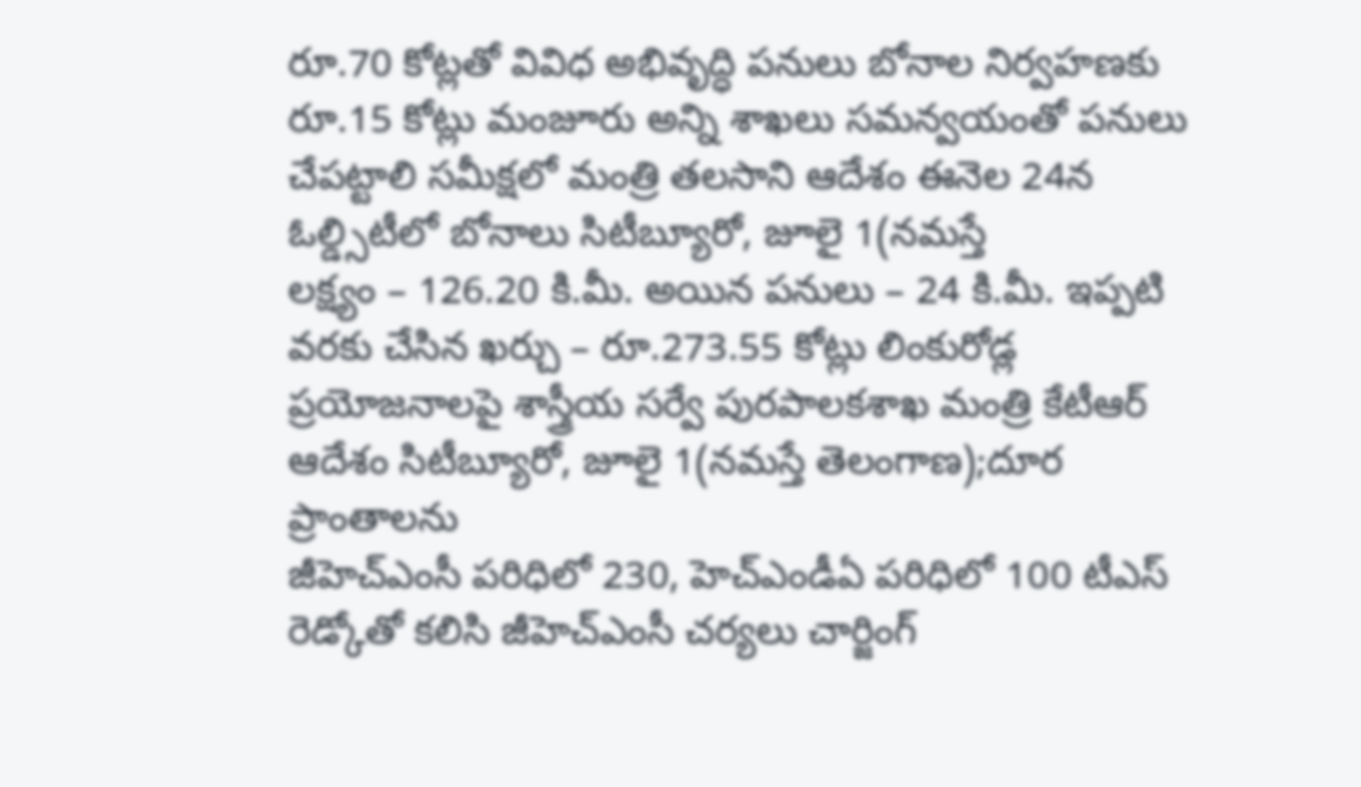రూ.70 కోట్లతో వివిధ అభివృద్ధి పనులు బోనాల నిర్వహణకు రూ.15 కోట్లు మంజూరు అన్ని శాఖలు సమన్వయంతో పనులు చేపట్టాలి సమీక్షలో మంత్రి తలసాని ఆదేశం ఈనెల 24న ఓల్డ్సిటీలో బోనాలు సిటీబ్యూరో, జూలై 1(నమస్తే
లక్ష్యం – 126.20 కి.మీ. అయిన పనులు – 24 కి.మీ. ఇప్పటి వరకు చేసిన ఖర్చు – రూ.273.55 కోట్లు లింకురోడ్ల ప్రయోజనాలపై శాస్త్రీయ సర్వే పురపాలకశాఖ మంత్రి కేటీఆర్ ఆదేశం సిటీబ్యూరో, జూలై 1(నమస్తే తెలంగాణ);దూర ప్రాంతాలను
జీహెచ్ఎంసీ పరిధిలో 230, హెచ్ఎండీఏ పరిధిలో 100 టీఎస్ రెడ్కోతో కలిసి జీహెచ్ఎంసీ చర్యలు చార్జింగ్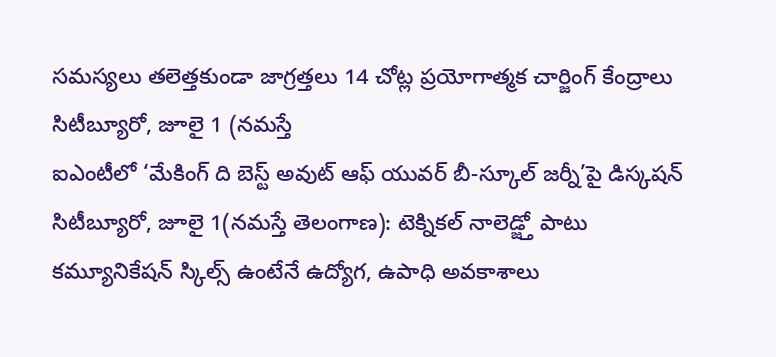సమస్యలు తలెత్తకుండా జాగ్రత్తలు 14 చోట్ల ప్రయోగాత్మక చార్జింగ్ కేంద్రాలు సిటీబ్యూరో, జూలై 1 (నమస్తే
ఐఎంటీలో ‘మేకింగ్ ది బెస్ట్ అవుట్ ఆఫ్ యువర్ బీ-స్కూల్ జర్నీ’పై డిస్కషన్ సిటీబ్యూరో, జూలై 1(నమస్తే తెలంగాణ): టెక్నికల్ నాలెడ్జ్తో పాటు కమ్యూనికేషన్ స్కిల్స్ ఉంటేనే ఉద్యోగ, ఉపాధి అవకాశాలు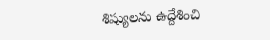శిష్యులను ఉద్దేశించి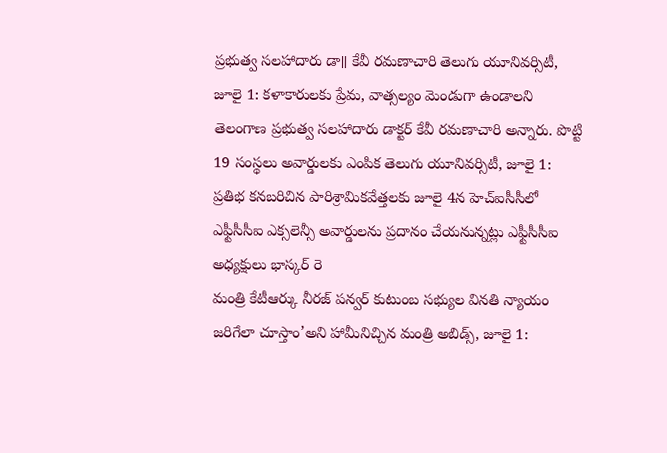ప్రభుత్వ సలహాదారు డా॥ కేవీ రమణాచారి తెలుగు యూనివర్సిటీ, జూలై 1: కళాకారులకు ప్రేమ, వాత్సల్యం మెండుగా ఉండాలని తెలంగాణ ప్రభుత్వ సలహాదారు డాక్టర్ కేవీ రమణాచారి అన్నారు. పొట్టి
19 సంస్థలు అవార్డులకు ఎంపిక తెలుగు యూనివర్సిటీ, జూలై 1: ప్రతిభ కనబరిచిన పారిశ్రామికవేత్తలకు జూలై 4న హెచ్ఐసీసీలో ఎఫ్టీసీసీఐ ఎక్సలెన్సీ అవార్డులను ప్రదానం చేయనున్నట్లు ఎఫ్టీసీసీఐ అధ్యక్షులు భాస్కర్ రె
మంత్రి కేటీఆర్కు నీరజ్ పన్వర్ కుటుంబ సభ్యుల వినతి న్యాయం జరిగేలా చూస్తాం’అని హామీనిచ్చిన మంత్రి అబిడ్స్, జూలై 1: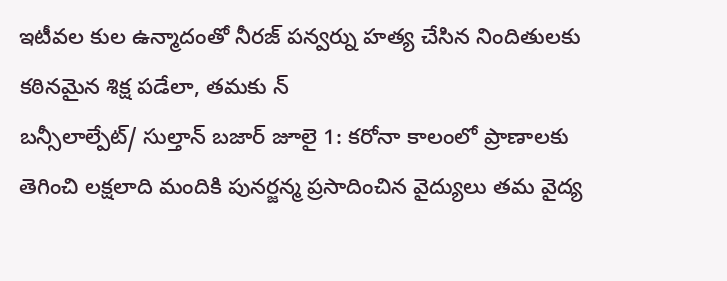ఇటీవల కుల ఉన్మాదంతో నీరజ్ పన్వర్ను హత్య చేసిన నిందితులకు కఠినమైన శిక్ష పడేలా, తమకు న్
బన్సీలాల్పేట్/ సుల్తాన్ బజార్ జూలై 1: కరోనా కాలంలో ప్రాణాలకు తెగించి లక్షలాది మందికి పునర్జన్మ ప్రసాదించిన వైద్యులు తమ వైద్య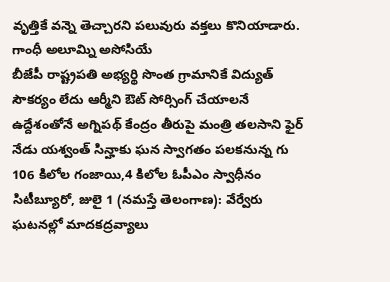వృత్తికే వన్నె తెచ్చారని పలువురు వక్తలు కొనియాడారు. గాంధీ అలూమ్ని అసోసియే
బీజేపీ రాష్ట్రపతి అభ్యర్థి సొంత గ్రామానికే విద్యుత్ సౌకర్యం లేదు ఆర్మీని ఔట్ సోర్సింగ్ చేయాలనే ఉద్దేశంతోనే అగ్నిపథ్ కేంద్రం తీరుపై మంత్రి తలసాని ఫైర్ నేడు యశ్వంత్ సిన్హాకు ఘన స్వాగతం పలకనున్న గు
106 కిలోల గంజాయి,4 కిలోల ఓపీఎం స్వాధీనం సిటీబ్యూరో, జులై 1 (నమస్తే తెలంగాణ): వేర్వేరు ఘటనల్లో మాదకద్రవ్యాలు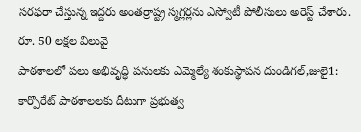సరఫరా చేస్తున్న ఇద్దరు అంతర్రాష్ట్ర స్మగ్లర్లను ఎస్వోటీ పోలీసులు అరెస్ట్ చేశారు. రూ. 50 లక్షల విలువై
పాఠశాలలో పలు అభివృద్ధి పనులకు ఎమ్మెల్యే శంకుస్థాపన దుండిగల్,జులై1: కార్పొరేట్ పాఠశాలలకు దీటుగా ప్రభుత్వ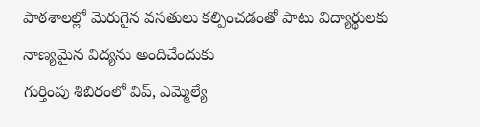పాఠశాలల్లో మెరుగైన వసతులు కల్పించడంతో పాటు విద్యార్థులకు నాణ్యమైన విద్యను అందిచేందుకు
గుర్తింపు శిబిరంలో విప్, ఎమ్మెల్యే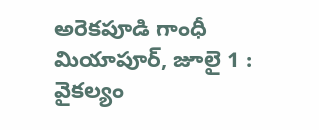అరెకపూడి గాంధీ మియాపూర్, జూలై 1 : వైకల్యం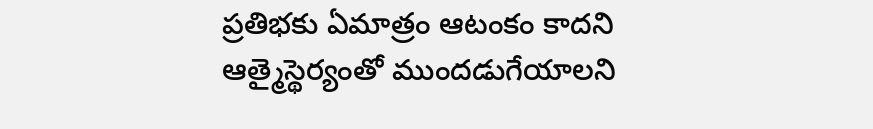ప్రతిభకు ఏమాత్రం ఆటంకం కాదని ఆత్మైస్థెర్యంతో ముందడుగేయాలని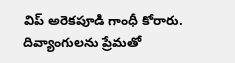విప్ అరెకపూడి గాంధీ కోరారు. దివ్యాంగులను ప్రేమతో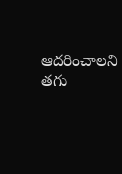ఆదరించాలని తగు